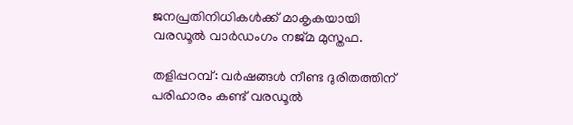ജനപ്രതിനിധികള്‍ക്ക് മാകൃകയായി വരഡൂല്‍ വാര്‍ഡംഗം നജ്മ മുസ്തഫ.

തളിപ്പറമ്പ്: വര്‍ഷങ്ങള്‍ നീണ്ട ദുരിതത്തിന് പരിഹാരം കണ്ട് വരഡൂല്‍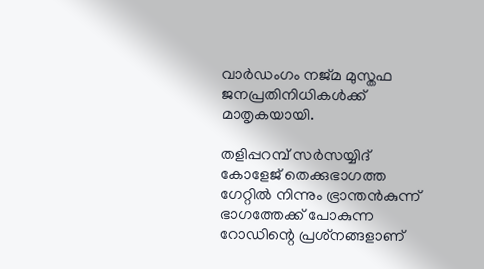വാര്‍ഡംഗം നജ്മ മുസ്തഫ ജനപ്രതിനിധികള്‍ക്ക് മാതൃകയായി.

തളിപ്പറമ്പ് സര്‍സയ്യിദ് കോളേജ് തെക്കുഭാഗത്ത ഗേറ്റില്‍ നിന്നും ഭ്രാന്തന്‍കുന്ന് ഭാഗത്തേക്ക് പോകുന്ന റോഡിന്റെ പ്രശ്‌നങ്ങളാണ്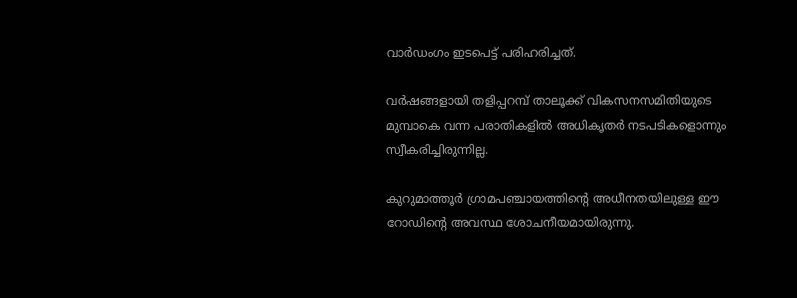വാര്‍ഡംഗം ഇടപെട്ട് പരിഹരിച്ചത്.

വര്‍ഷങ്ങളായി തളിപ്പറമ്പ് താലൂക്ക് വികസനസമിതിയുടെ മുമ്പാകെ വന്ന പരാതികളില്‍ അധികൃതര്‍ നടപടികളൊന്നും സ്വീകരിച്ചിരുന്നില്ല.

കുറുമാത്തൂര്‍ ഗ്രാമപഞ്ചായത്തിന്റെ അധീനതയിലുള്ള ഈ റോഡിന്റെ അവസ്ഥ ശോചനീയമായിരുന്നു.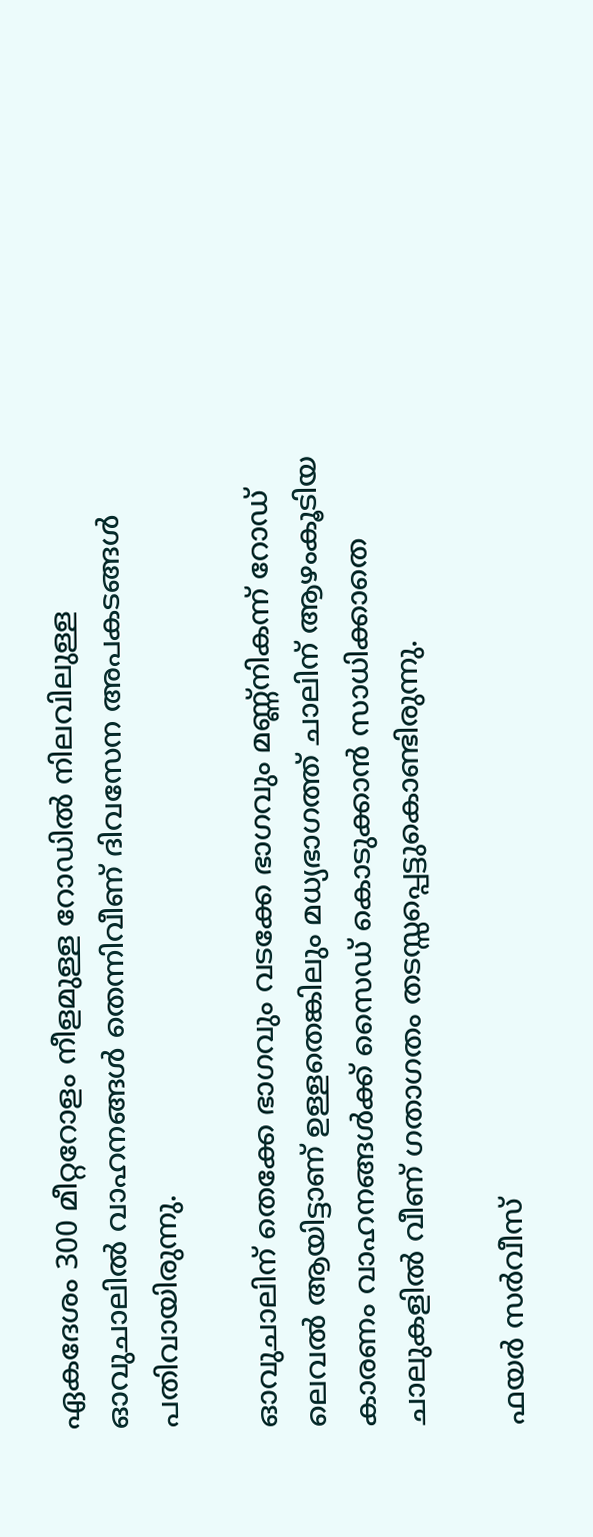ഏകദേശം 300 മീറ്ററോളം നീളമുള്ള റോഡില്‍ നിലവിലുള്ള ഓവുചാലില്‍ വാഹനങ്ങള്‍ തെന്നിവീണ് ദിവസേന അപകടങ്ങള്‍ പതിവായിരുന്നു.

ഓവുചാലിന് തെക്കേ ഭാഗവും വടക്കേ ഭാഗവും മണ്ണ്‌നികന്ന് റോഡ് ലെവല്‍ ആയിട്ടാണ് ഉള്ളതെങ്കിലും മധ്യഭാഗത്ത് ചാലിന് ആഴംകൂടിയ കാരണം വാഹനങ്ങള്‍ക്ക് സൈഡ് കൊടുക്കാന്‍ സാധിക്കാതെ ചാലുകളില്‍ വീണ് ഗതാഗതം തടസ്സപ്പെട്ടുകൊണ്ടിരുന്നു.

ഫയര്‍ സര്‍വീസ്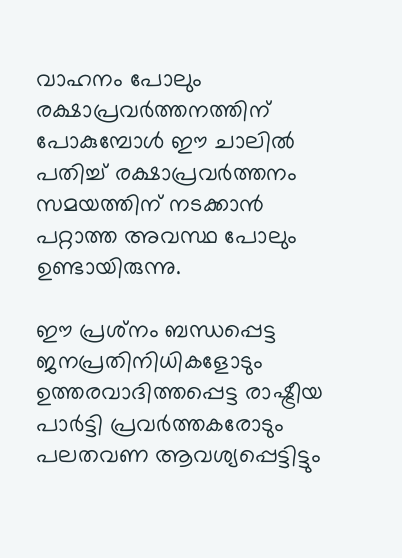വാഹനം പോലും രക്ഷാപ്രവര്‍ത്തനത്തിന് പോകുമ്പോള്‍ ഈ ചാലില്‍ പതിച്ച് രക്ഷാപ്രവര്‍ത്തനം സമയത്തിന് നടക്കാന്‍ പറ്റാത്ത അവസ്ഥ പോലും ഉണ്ടായിരുന്നു.

ഈ പ്രശ്‌നം ബന്ധപ്പെട്ട ജനപ്രതിനിധികളോടും ഉത്തരവാദിത്തപ്പെട്ട രാഷ്ട്രീയ പാര്‍ട്ടി പ്രവര്‍ത്തകരോടും പലതവണ ആവശ്യപ്പെട്ടിട്ടും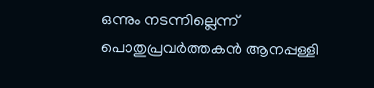ഒന്നും നടന്നില്ലെന്ന് പൊതുപ്രവര്‍ത്തകന്‍ ആനപ്പള്ളി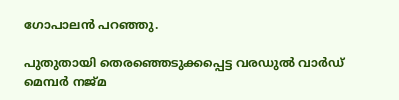ഗോപാലന്‍ പറഞ്ഞു.

പുതുതായി തെരഞ്ഞെടുക്കപ്പെട്ട വരഡുല്‍ വാര്‍ഡ് മെമ്പര്‍ നജ്മ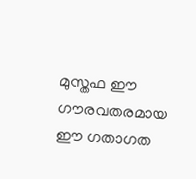മുസ്തഫ ഈ ഗൗരവതരമായ ഈ ഗതാഗത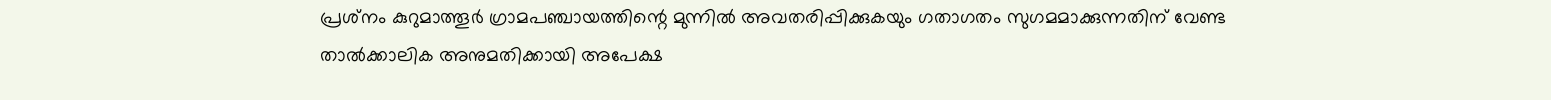പ്രശ്‌നം കുറുമാത്തൂര്‍ ഗ്രാമപഞ്ചായത്തിന്റെ മുന്നില്‍ അവതരിപ്പിക്കുകയും ഗതാഗതം സുഗമമാക്കുന്നതിന് വേണ്ട താല്‍ക്കാലിക അനുമതിക്കായി അപേക്ഷ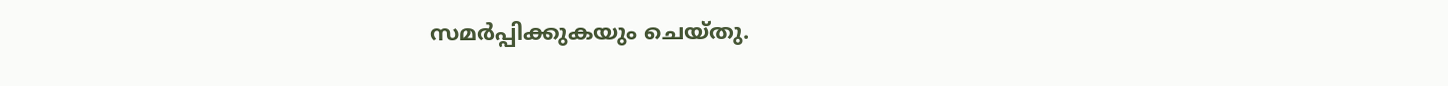സമര്‍പ്പിക്കുകയും ചെയ്തു.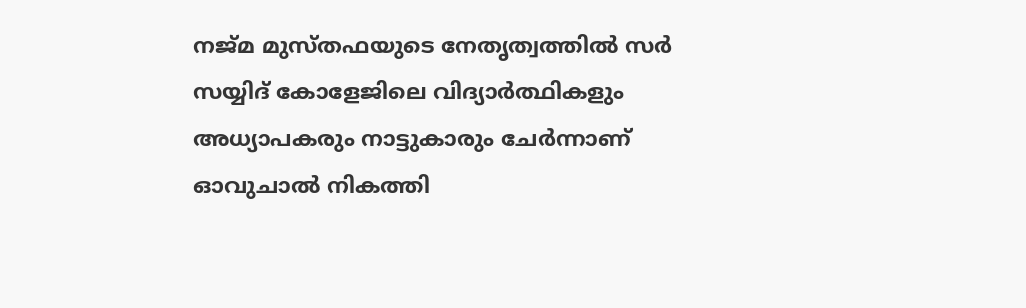നജ്മ മുസ്തഫയുടെ നേതൃത്വത്തില്‍ സര്‍ സയ്യിദ് കോളേജിലെ വിദ്യാര്‍ത്ഥികളും അധ്യാപകരും നാട്ടുകാരും ചേര്‍ന്നാണ് ഓവുചാല്‍ നികത്തി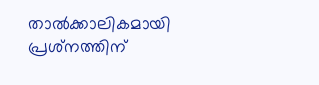താല്‍ക്കാലികമായി പ്രശ്‌നത്തിന്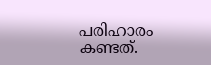പരിഹാരം കണ്ടത്.